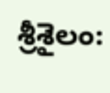శ్రీశైలం: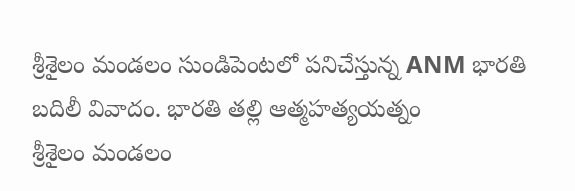శ్రీశైలం మండలం సుండిపెంటలో పనిచేస్తున్న ANM భారతి బదిలీ వివాదం. భారతి తల్లి ఆత్మహత్యయత్నం
శ్రీశైలం మండలం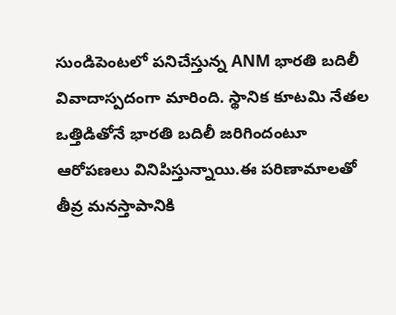సుండిపెంటలో పనిచేస్తున్న ANM భారతి బదిలీ వివాదాస్పదంగా మారింది. స్థానిక కూటమి నేతల ఒత్తిడితోనే భారతి బదిలీ జరిగిందంటూ ఆరోపణలు వినిపిస్తున్నాయి.ఈ పరిణామాలతో తీవ్ర మనస్తాపానికి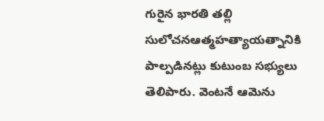గురైన భారతి తల్లి సులోచనఆత్మహత్యాయత్నానికి పాల్పడినట్లు కుటుంబ సభ్యులు తెలిపారు. వెంటనే ఆమెను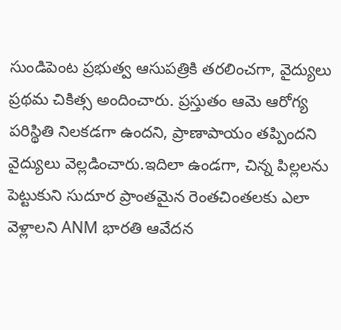సుండిపెంట ప్రభుత్వ ఆసుపత్రికి తరలించగా, వైద్యులు ప్రథమ చికిత్స అందించారు. ప్రస్తుతం ఆమె ఆరోగ్య పరిస్థితి నిలకడగా ఉందని, ప్రాణాపాయం తప్పిందని వైద్యులు వెల్లడించారు.ఇదిలా ఉండగా, చిన్న పిల్లలను పెట్టుకుని సుదూర ప్రాంతమైన రెంతచింతలకు ఎలా వెళ్లాలని ANM భారతి ఆవేదన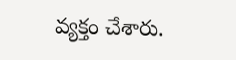వ్యక్తం చేశారు.